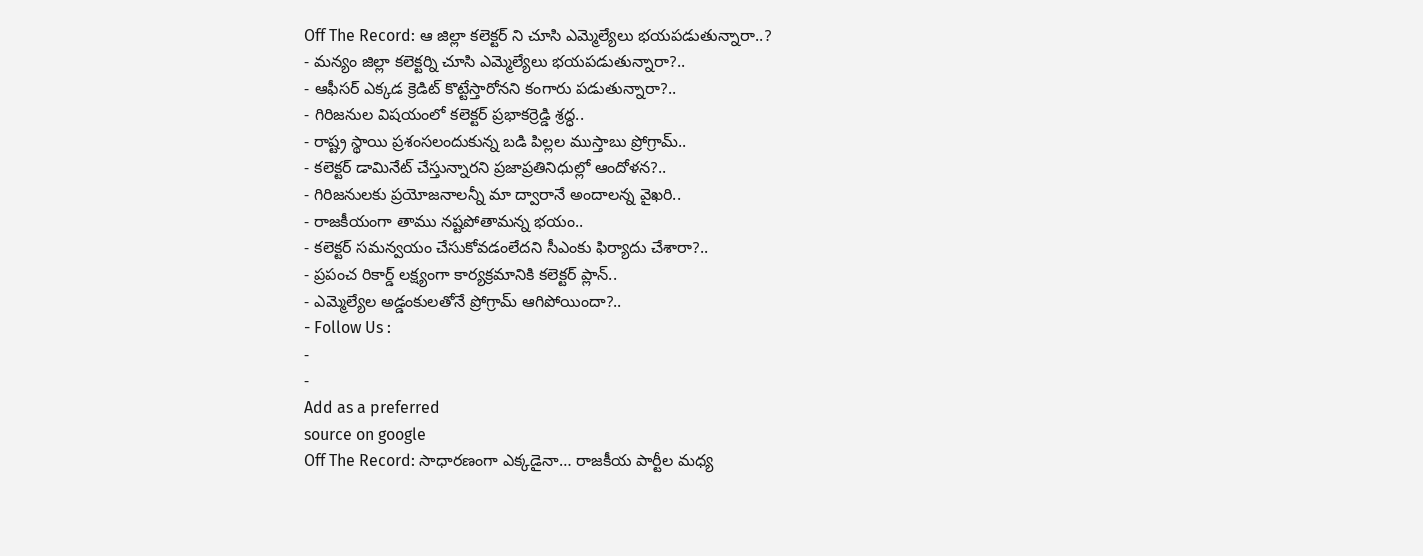Off The Record: ఆ జిల్లా కలెక్టర్ ని చూసి ఎమ్మెల్యేలు భయపడుతున్నారా..?
- మన్యం జిల్లా కలెక్టర్ని చూసి ఎమ్మెల్యేలు భయపడుతున్నారా?..
- ఆఫీసర్ ఎక్కడ క్రెడిట్ కొట్టేస్తారోనని కంగారు పడుతున్నారా?..
- గిరిజనుల విషయంలో కలెక్టర్ ప్రభాకర్రెడ్డి శ్రద్ధ..
- రాష్ట్ర స్థాయి ప్రశంసలందుకున్న బడి పిల్లల ముస్తాబు ప్రోగ్రామ్..
- కలెక్టర్ డామినేట్ చేస్తున్నారని ప్రజాప్రతినిధుల్లో ఆందోళన?..
- గిరిజనులకు ప్రయోజనాలన్నీ మా ద్వారానే అందాలన్న వైఖరి..
- రాజకీయంగా తాము నష్టపోతామన్న భయం..
- కలెక్టర్ సమన్వయం చేసుకోవడంలేదని సీఎంకు ఫిర్యాదు చేశారా?..
- ప్రపంచ రికార్డ్ లక్ష్యంగా కార్యక్రమానికి కలెక్టర్ ప్లాన్..
- ఎమ్మెల్యేల అడ్డంకులతోనే ప్రోగ్రామ్ ఆగిపోయిందా?..
- Follow Us :
-
-
Add as a preferred
source on google
Off The Record: సాధారణంగా ఎక్కడైనా… రాజకీయ పార్టీల మధ్య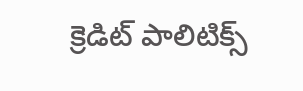క్రెడిట్ పాలిటిక్స్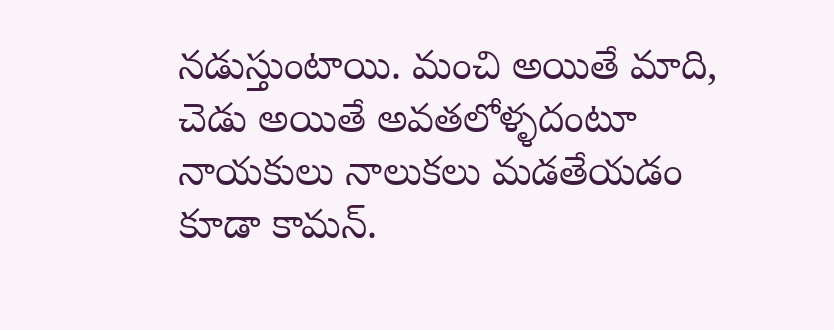నడుస్తుంటాయి. మంచి అయితే మాది, చెడు అయితే అవతలోళ్ళదంటూ నాయకులు నాలుకలు మడతేయడం కూడా కామన్.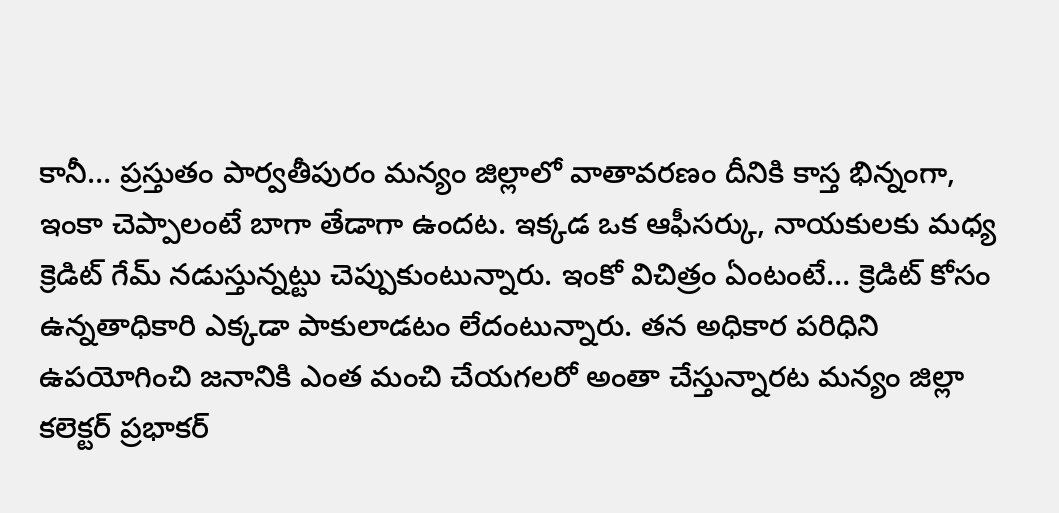కానీ… ప్రస్తుతం పార్వతీపురం మన్యం జిల్లాలో వాతావరణం దీనికి కాస్త భిన్నంగా, ఇంకా చెప్పాలంటే బాగా తేడాగా ఉందట. ఇక్కడ ఒక ఆఫీసర్కు, నాయకులకు మధ్య క్రెడిట్ గేమ్ నడుస్తున్నట్టు చెప్పుకుంటున్నారు. ఇంకో విచిత్రం ఏంటంటే… క్రెడిట్ కోసం ఉన్నతాధికారి ఎక్కడా పాకులాడటం లేదంటున్నారు. తన అధికార పరిధిని ఉపయోగించి జనానికి ఎంత మంచి చేయగలరో అంతా చేస్తున్నారట మన్యం జిల్లా కలెక్టర్ ప్రభాకర్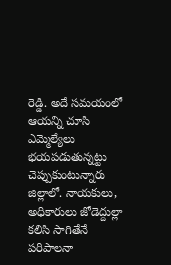రెడ్డి. అదే సమయంలో ఆయన్ని చూసి ఎమ్మెల్యేలు భయపడుతున్నట్టు చెప్పుకుంటున్నారు జిల్లాలో. నాయకులు, అధికారులు జోడెద్దుల్లా కలిసి సాగితేనే పరిపాలనా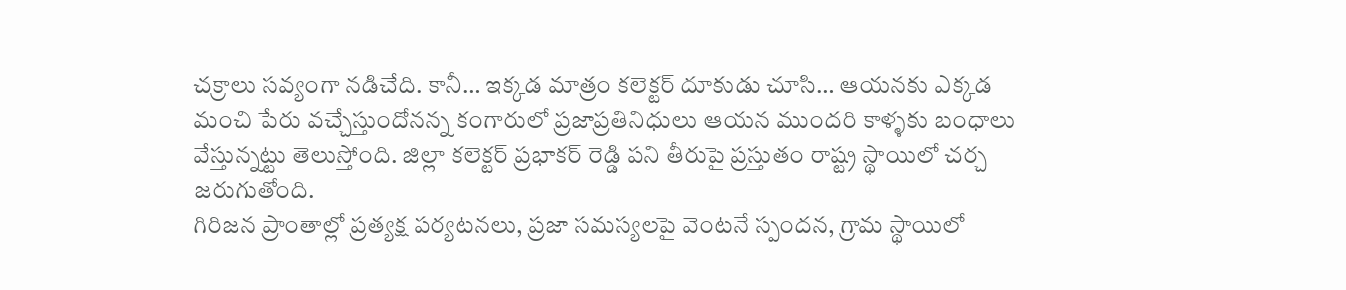చక్రాలు సవ్యంగా నడిచేది. కానీ… ఇక్కడ మాత్రం కలెక్టర్ దూకుడు చూసి… ఆయనకు ఎక్కడ మంచి పేరు వచ్చేస్తుందోనన్న కంగారులో ప్రజాప్రతినిధులు ఆయన ముందరి కాళ్ళకు బంధాలు వేస్తున్నట్టు తెలుస్తోంది. జిల్లా కలెక్టర్ ప్రభాకర్ రెడ్డి పని తీరుపై ప్రస్తుతం రాష్ట్ర స్థాయిలో చర్చ జరుగుతోంది.
గిరిజన ప్రాంతాల్లో ప్రత్యక్ష పర్యటనలు, ప్రజా సమస్యలపై వెంటనే స్పందన, గ్రామ స్థాయిలో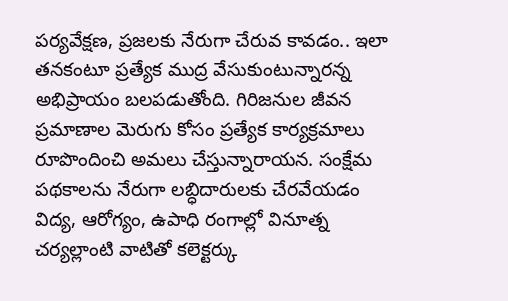పర్యవేక్షణ, ప్రజలకు నేరుగా చేరువ కావడం.. ఇలా తనకంటూ ప్రత్యేక ముద్ర వేసుకుంటున్నారన్న అభిప్రాయం బలపడుతోంది. గిరిజనుల జీవన ప్రమాణాల మెరుగు కోసం ప్రత్యేక కార్యక్రమాలు రూపొందించి అమలు చేస్తున్నారాయన. సంక్షేమ పథకాలను నేరుగా లబ్ధిదారులకు చేరవేయడం విద్య, ఆరోగ్యం, ఉపాధి రంగాల్లో వినూత్న చర్యల్లాంటి వాటితో కలెక్టర్కు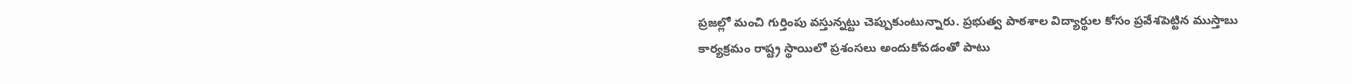ప్రజల్లో మంచి గుర్తింపు వస్తున్నట్టు చెప్పుకుంటున్నారు. ప్రభుత్వ పాఠశాల విద్యార్థుల కోసం ప్రవేశపెట్టిన ముస్తాబు కార్యక్రమం రాష్ట్ర స్థాయిలో ప్రశంసలు అందుకోవడంతో పాటు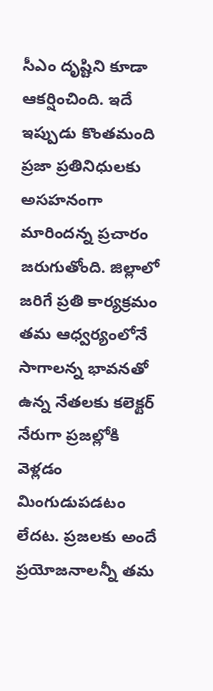సీఎం దృష్టిని కూడా ఆకర్షించింది. ఇదే ఇప్పుడు కొంతమంది ప్రజా ప్రతినిధులకు అసహనంగా మారిందన్న ప్రచారం జరుగుతోంది. జిల్లాలో జరిగే ప్రతి కార్యక్రమం తమ ఆధ్వర్యంలోనే సాగాలన్న భావనతో ఉన్న నేతలకు కలెక్టర్ నేరుగా ప్రజల్లోకి వెళ్లడం మింగుడుపడటం లేదట. ప్రజలకు అందే ప్రయోజనాలన్నీ తమ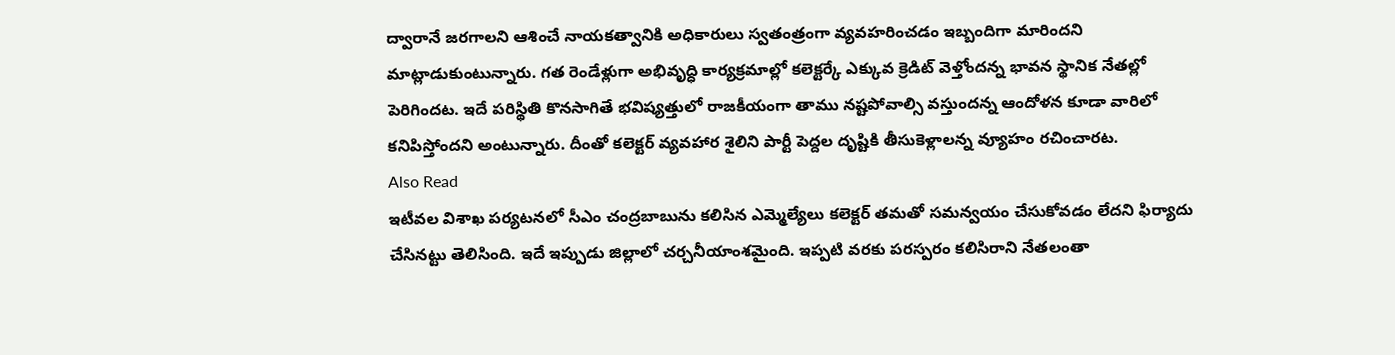ద్వారానే జరగాలని ఆశించే నాయకత్వానికి అధికారులు స్వతంత్రంగా వ్యవహరించడం ఇబ్బందిగా మారిందని మాట్లాడుకుంటున్నారు. గత రెండేళ్లుగా అభివృద్ధి కార్యక్రమాల్లో కలెక్టర్కే ఎక్కువ క్రెడిట్ వెళ్తోందన్న భావన స్థానిక నేతల్లో పెరిగిందట. ఇదే పరిస్థితి కొనసాగితే భవిష్యత్తులో రాజకీయంగా తాము నష్టపోవాల్సి వస్తుందన్న ఆందోళన కూడా వారిలో కనిపిస్తోందని అంటున్నారు. దీంతో కలెక్టర్ వ్యవహార శైలిని పార్టీ పెద్దల దృష్టికి తీసుకెళ్లాలన్న వ్యూహం రచించారట.
Also Read
ఇటీవల విశాఖ పర్యటనలో సీఎం చంద్రబాబును కలిసిన ఎమ్మెల్యేలు కలెక్టర్ తమతో సమన్వయం చేసుకోవడం లేదని ఫిర్యాదు చేసినట్టు తెలిసింది. ఇదే ఇప్పుడు జిల్లాలో చర్చనీయాంశమైంది. ఇప్పటి వరకు పరస్పరం కలిసిరాని నేతలంతా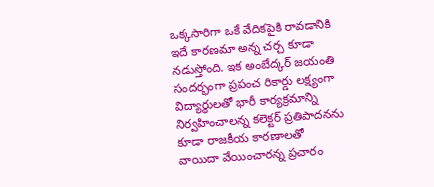ఒక్కసారిగా ఒకే వేదికపైకి రావడానికి ఇదే కారణమా అన్న చర్చ కూడా నడుస్తోంది. ఇక అంబేద్కర్ జయంతి సందర్భంగా ప్రపంచ రికార్డు లక్ష్యంగా విద్యార్థులతో భారీ కార్యక్రమాన్ని నిర్వహించాలన్న కలెక్టర్ ప్రతిపాదనను కూడా రాజకీయ కారణాలతో వాయిదా వేయించారన్న ప్రచారం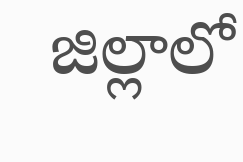జిల్లాలో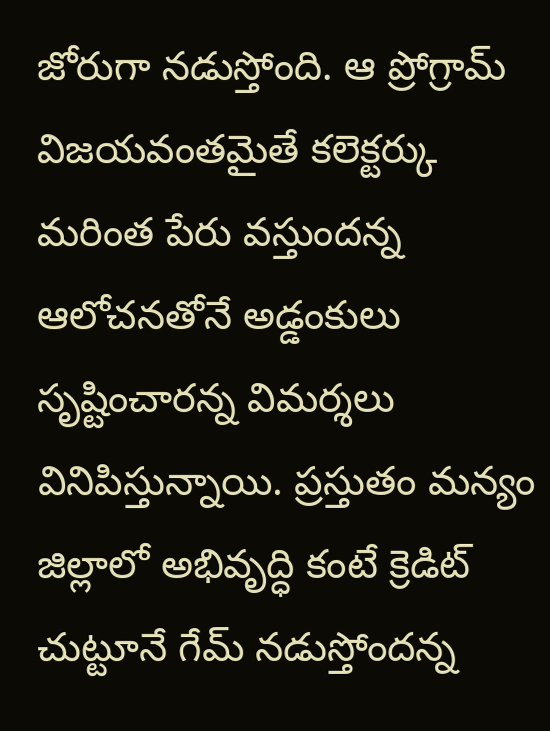జోరుగా నడుస్తోంది. ఆ ప్రోగ్రామ్ విజయవంతమైతే కలెక్టర్కు మరింత పేరు వస్తుందన్న ఆలోచనతోనే అడ్డంకులు సృష్టించారన్న విమర్శలు వినిపిస్తున్నాయి. ప్రస్తుతం మన్యం జిల్లాలో అభివృద్ధి కంటే క్రెడిట్ చుట్టూనే గేమ్ నడుస్తోందన్న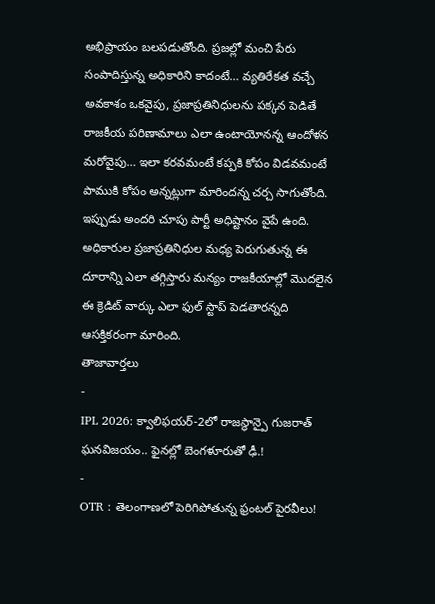అభిప్రాయం బలపడుతోంది. ప్రజల్లో మంచి పేరు సంపాదిస్తున్న అధికారిని కాదంటే… వ్యతిరేకత వచ్చే అవకాశం ఒకవైపు, ప్రజాప్రతినిధులను పక్కన పెడితే రాజకీయ పరిణామాలు ఎలా ఉంటాయోనన్న ఆందోళన మరోవైపు… ఇలా కరవమంటే కప్పకి కోపం విడవమంటే పాముకి కోపం అన్నట్లుగా మారిందన్న చర్చ సాగుతోంది. ఇప్పుడు అందరి చూపు పార్టీ అధిష్టానం వైపే ఉంది. అధికారుల ప్రజాప్రతినిధుల మధ్య పెరుగుతున్న ఈ దూరాన్ని ఎలా తగ్గిస్తారు మన్యం రాజకీయాల్లో మొదలైన ఈ క్రెడిట్ వార్కు ఎలా ఫుల్ స్టాప్ పెడతారన్నది ఆసక్తికరంగా మారింది.
తాజావార్తలు
-
IPL 2026: క్వాలిఫయర్-2లో రాజస్థాన్పై గుజరాత్ ఘనవిజయం.. ఫైనల్లో బెంగళూరుతో ఢీ.!
-
OTR : తెలంగాణలో పెరిగిపోతున్న ఫ్రంటల్ పైరవీలు!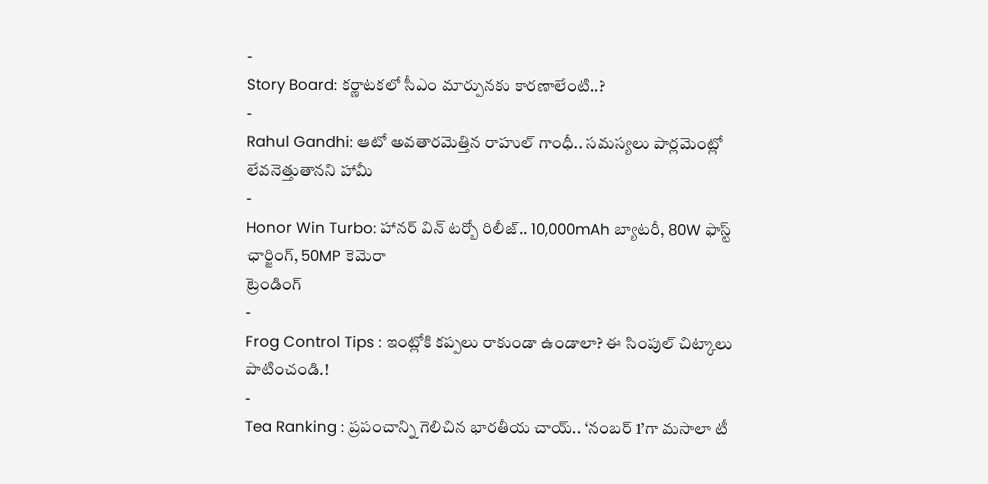-
Story Board: కర్ణాటకలో సీఎం మార్పునకు కారణాలేంటి..?
-
Rahul Gandhi: ఆటో అవతారమెత్తిన రాహుల్ గాంధీ.. సమస్యలు పార్లమెంట్లో లేవనెత్తుతానని హామీ
-
Honor Win Turbo: హానర్ విన్ టర్బో రిలీజ్.. 10,000mAh బ్యాటరీ, 80W ఫాస్ట్ ఛార్జింగ్, 50MP కెమెరా
ట్రెండింగ్
-
Frog Control Tips : ఇంట్లోకి కప్పలు రాకుండా ఉండాలా? ఈ సింపుల్ చిట్కాలు పాటించండి.!
-
Tea Ranking : ప్రపంచాన్ని గెలిచిన భారతీయ చాయ్.. ‘నంబర్ 1’గా మసాలా టీ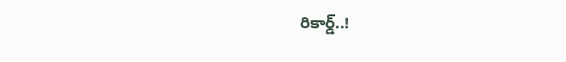రికార్డ్..!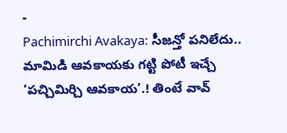-
Pachimirchi Avakaya: సీజన్తో పనిలేదు.. మామిడి ఆవకాయకు గట్టి పోటీ ఇచ్చే ‘పచ్చిమిర్చి ఆవకాయ’.! తింటే వావ్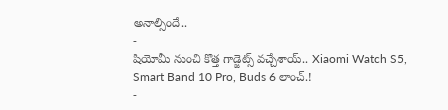అనాల్సిందే..
-
షియోమీ నుంచి కొత్త గాడ్జెట్స్ వచ్చేశాయ్.. Xiaomi Watch S5, Smart Band 10 Pro, Buds 6 లాంచ్.!
-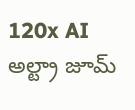120x AI అల్ట్రా జూమ్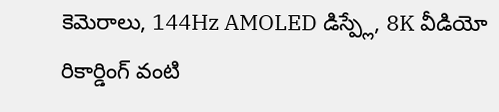కెమెరాలు, 144Hz AMOLED డిస్ప్లే, 8K వీడియో రికార్డింగ్ వంటి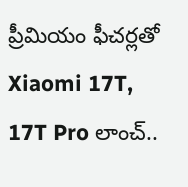ప్రీమియం ఫీచర్లతో Xiaomi 17T, 17T Pro లాంచ్..